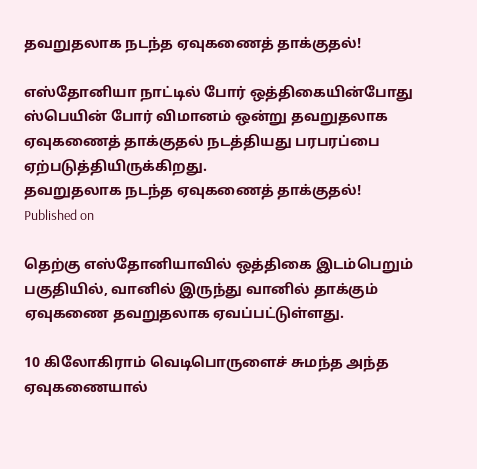தவறுதலாக நடந்த ஏவுகணைத் தாக்குதல்!

எஸ்தோனியா நாட்டில் போர் ஒத்திகையின்போது ஸ்பெயின் போர் விமானம் ஒன்று தவறுதலாக ஏவுகணைத் தாக்குதல் நடத்தியது பரபரப்பை ஏற்படுத்தியிருக்கிறது.
தவறுதலாக நடந்த ஏவுகணைத் தாக்குதல்!
Published on

தெற்கு எஸ்தோனியாவில் ஒத்திகை இடம்பெறும் பகுதியில், வானில் இருந்து வானில் தாக்கும் ஏவுகணை தவறுதலாக ஏவப்பட்டுள்ளது.

10 கிலோகிராம் வெடிபொருளைச் சுமந்த அந்த ஏவுகணையால்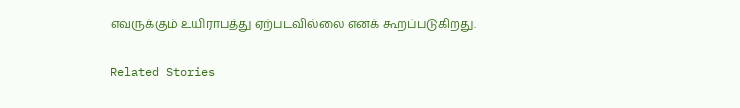எவருக்கும் உயிராபத்து ஏற்படவில்லை எனக் கூறப்படுகிறது.

Related Stories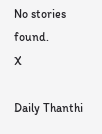No stories found.
X

Daily Thanthi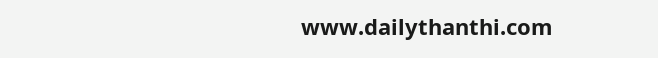www.dailythanthi.com